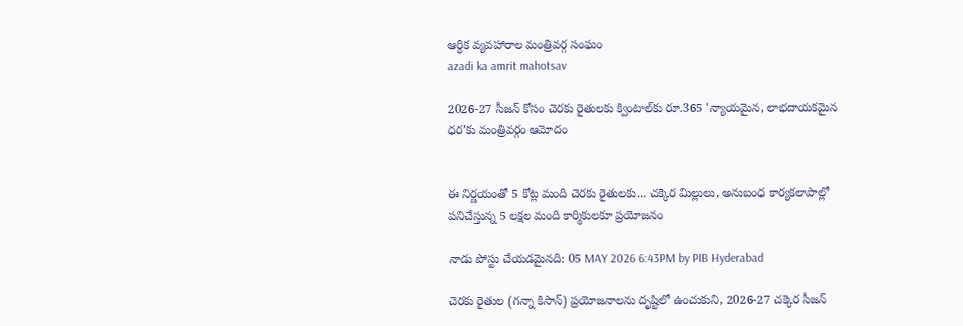ఆర్ధిక వ్యవహారాల మంత్రివర్గ సంఘం
azadi ka amrit mahotsav

2026-27 సీజన్‌ కోసం చెరకు రైతులకు క్వింటాల్‌కు రూ.365 'న్యాయమైన, లాభదాయకమైన ధర'కు మంత్రివర్గం ఆమోదం


ఈ నిర్ణయంతో 5 కోట్ల మంది చెరకు రైతులకు... చక్కెర మిల్లులు, అనుబంధ కార్యకలాపాల్లో పనిచేస్తున్న 5 లక్షల మంది కార్మికులకూ ప్రయోజనం

నాడు పోస్టు చేయడమైనది: 05 MAY 2026 6:43PM by PIB Hyderabad

చెరకు రైతుల (గన్నా కిసాన్) ప్రయోజనాలను దృష్టిలో ఉంచుకుని, 2026-27 చక్కెర సీజన్‌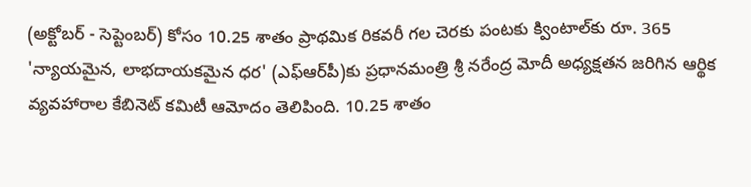(అక్టోబర్ - సెప్టెంబర్) కోసం 10.25 శాతం ప్రాథమిక రికవరీ గల చెరకు పంటకు క్వింటాల్‌కు రూ. 365 'న్యాయమైన, లాభదాయకమైన ధర' (ఎఫ్ఆర్‌పీ)కు ప్రధానమంత్రి శ్రీ నరేంద్ర మోదీ అధ్యక్షతన జరిగిన ఆర్థిక వ్యవహారాల కేబినెట్ కమిటీ ఆమోదం తెలిపింది. 10.25 శాతం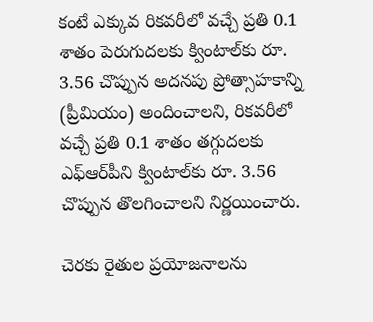కంటే ఎక్కువ రికవరీలో వచ్చే ప్రతి 0.1 శాతం పెరుగుదలకు క్వింటాల్‌కు రూ. 3.56 చొప్పున అదనపు ప్రోత్సాహకాన్ని (ప్రీమియం) అందించాలని, రికవరీలో వచ్చే ప్రతి 0.1 శాతం తగ్గుదలకు ఎఫ్ఆర్‌పీని క్వింటాల్‌కు రూ. 3.56 చొప్పున తొలగించాలని నిర్ణయించారు.

చెరకు రైతుల ప్రయోజనాలను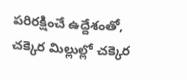పరిరక్షించే ఉద్దేశంతో, చక్కెర మిల్లుల్లో చక్కెర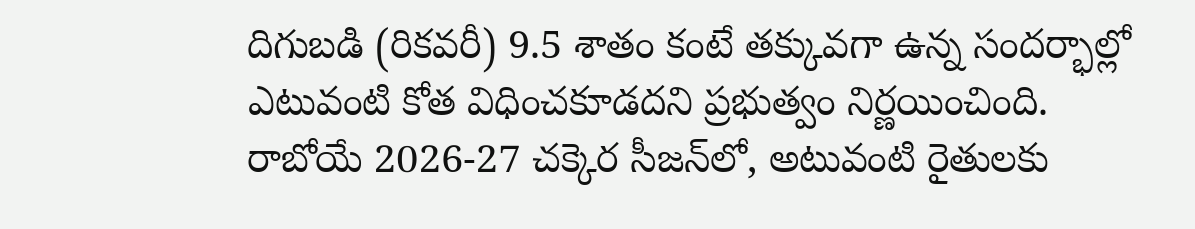దిగుబడి (రికవరీ) 9.5 శాతం కంటే తక్కువగా ఉన్న సందర్భాల్లో ఎటువంటి కోత విధించకూడదని ప్రభుత్వం నిర్ణయించింది. రాబోయే 2026-27 చక్కెర సీజన్‌లో, అటువంటి రైతులకు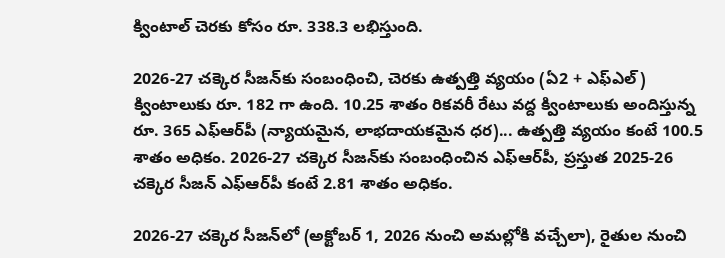క్వింటాల్‌ చెరకు కోసం రూ. 338.3 లభిస్తుంది.

2026-27 చక్కెర సీజన్‌కు సంబంధించి, చెరకు ఉత్పత్తి వ్యయం (ఏ2 + ఎఫ్ఎల్) క్వింటాలుకు రూ. 182 గా ఉంది. 10.25 శాతం రికవరీ రేటు వద్ద క్వింటాలుకు అందిస్తున్న రూ. 365 ఎఫ్ఆర్‌పీ (న్యాయమైన, లాభదాయకమైన ధర)... ఉత్పత్తి వ్యయం కంటే 100.5 శాతం అధికం. 2026-27 చక్కెర సీజన్‌కు సంబంధించిన ఎఫ్ఆర్‌పీ, ప్రస్తుత 2025-26 చక్కెర సీజన్ ఎఫ్ఆర్‌పీ కంటే 2.81 శాతం అధికం.

2026-27 చక్కెర సీజన్‌లో (అక్టోబర్ 1, 2026 నుంచి అమల్లోకి వచ్చేలా), రైతుల నుంచి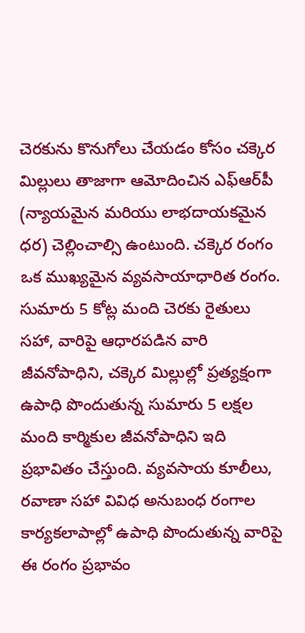చెరకును కొనుగోలు చేయడం కోసం చక్కెర మిల్లులు తాజాగా ఆమోదించిన ఎఫ్ఆర్‌పీ (న్యాయమైన మరియు లాభదాయకమైన ధర) చెల్లించాల్సి ఉంటుంది. చక్కెర రంగం ఒక ముఖ్యమైన వ్యవసాయాధారిత రంగం. సుమారు 5 కోట్ల మంది చెరకు రైతులు సహా, వారిపై ఆధారపడిన వారి జీవనోపాధిని, చక్కెర మిల్లుల్లో ప్రత్యక్షంగా ఉపాధి పొందుతున్న సుమారు 5 లక్షల మంది కార్మికుల జీవనోపాధిని ఇది ప్రభావితం చేస్తుంది. వ్యవసాయ కూలీలు, రవాణా సహా వివిధ అనుబంధ రంగాల కార్యకలాపాల్లో ఉపాధి పొందుతున్న వారిపై ఈ రంగం ప్రభావం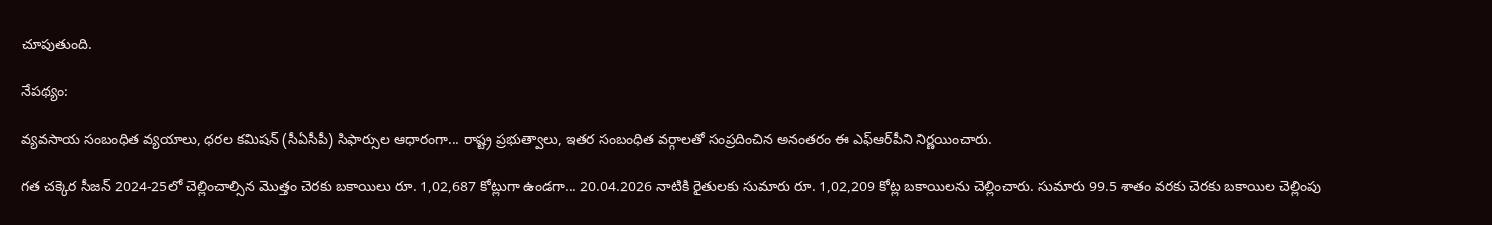చూపుతుంది.

నేపథ్యం:

వ్యవసాయ సంబంధిత వ్యయాలు, ధరల కమిషన్ (సీఏసీపీ) సిఫార్సుల ఆధారంగా... రాష్ట్ర ప్రభుత్వాలు, ఇతర సంబంధిత వర్గాలతో సంప్రదించిన అనంతరం ఈ ఎఫ్ఆర్‌పీని నిర్ణయించారు.

గత చక్కెర సీజన్ 2024-25లో చెల్లించాల్సిన మొత్తం చెరకు బకాయిలు రూ. 1,02,687 కోట్లుగా ఉండగా... 20.04.2026 నాటికి రైతులకు సుమారు రూ. 1,02,209 కోట్ల బకాయిలను చెల్లించారు. సుమారు 99.5 శాతం వరకు చెరకు బకాయిల చెల్లింపు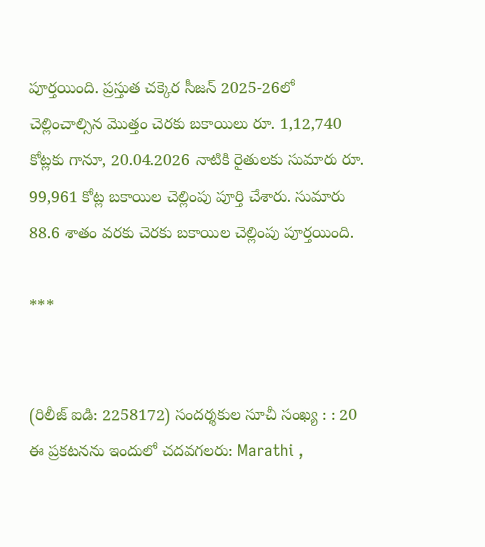పూర్తయింది. ప్రస్తుత చక్కెర సీజన్ 2025-26లో చెల్లించాల్సిన మొత్తం చెరకు బకాయిలు రూ. 1,12,740 కోట్లకు గానూ, 20.04.2026 నాటికి రైతులకు సుమారు రూ. 99,961 కోట్ల బకాయిల చెల్లింపు పూర్తి చేశారు. సుమారు 88.6 శాతం వరకు చెరకు బకాయిల చెల్లింపు పూర్తయింది.

***


(రిలీజ్ ఐడి: 2258172) సందర్శకుల సూచీ సంఖ్య : : 20
ఈ ప్రకటనను ఇందులో చదవగలరు: Marathi ,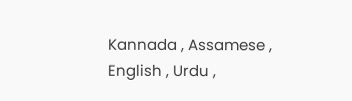Kannada , Assamese , English , Urdu ,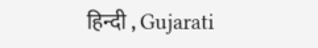हिन्दी , Gujarati